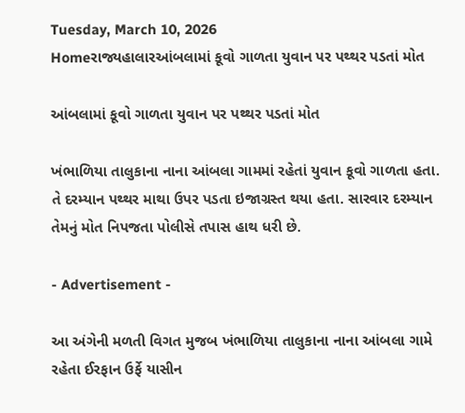Tuesday, March 10, 2026
Homeરાજ્યહાલારઆંબલામાં કૂવો ગાળતા યુવાન પર પથ્થર પડતાં મોત

આંબલામાં કૂવો ગાળતા યુવાન પર પથ્થર પડતાં મોત

ખંભાળિયા તાલુકાના નાના આંબલા ગામમાં રહેતાં યુવાન કૂવો ગાળતા હતા. તે દરમ્યાન પથ્થર માથા ઉપર પડતા ઇજાગ્રસ્ત થયા હતા. સારવાર દરમ્યાન તેમનું મોત નિપજતા પોલીસે તપાસ હાથ ધરી છે.

- Advertisement -

આ અંગેની મળતી વિગત મુજબ ખંભાળિયા તાલુકાના નાના આંબલા ગામે રહેતા ઈરફાન ઉર્ફે યાસીન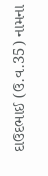દાઉદભાઈ (ઉ.વ.35) નામના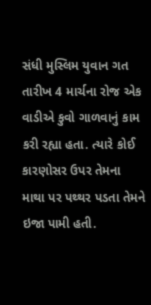સંધી મુસ્લિમ યુવાન ગત તારીખ 4 માર્ચના રોજ એક વાડીએ કુવો ગાળવાનું કામ કરી રહ્યા હતા. ત્યારે કોઈ કારણોસર ઉપર તેમના માથા પર પથ્થર પડતા તેમને ઇજા પામી હતી.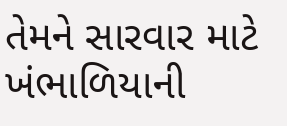તેમને સારવાર માટે ખંભાળિયાની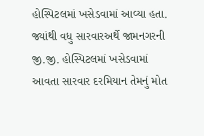હોસ્પિટલમાં ખસેડવામાં આવ્યા હતા. જ્યાંથી વધુ સારવારઅર્થે જામનગરની જી.જી. હોસ્પિટલમાં ખસેડવામાં આવતા સારવાર દરમિયાન તેમનું મોત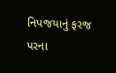નિપજયાનું ફરજ પરના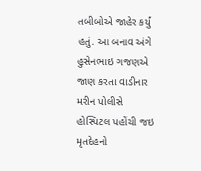તબીબોએ જાહેર કર્યું હતું. આ બનાવ અંગે હુસેનભાઇ ગજણએ જાણ કરતા વાડીનાર મરીન પોલીસે હોસ્પિટલ પહોંચી જઇ મૃતદેહનો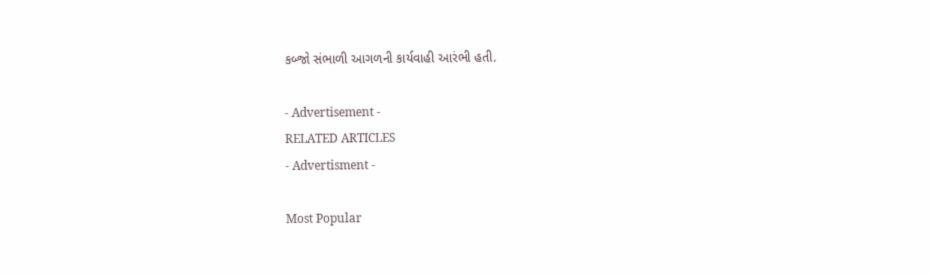કબ્જો સંભાળી આગળની કાર્યવાહી આરંભી હતી.

- Advertisement -
RELATED ARTICLES
- Advertisment -

Most Popular